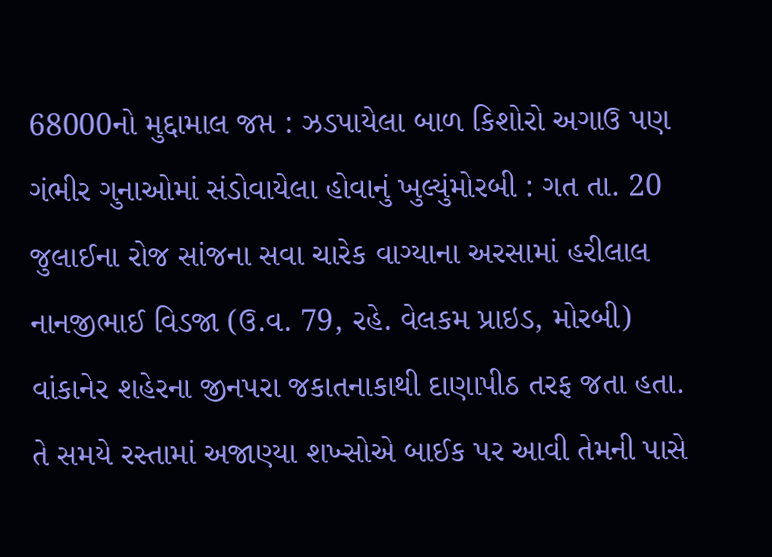68000નો મુદ્દામાલ જપ્ત : ઝડપાયેલા બાળ કિશોરો અગાઉ પણ ગંભીર ગુનાઓમાં સંડોવાયેલા હોવાનું ખુલ્યુંમોરબી : ગત તા. 20 જુલાઈના રોજ સાંજના સવા ચારેક વાગ્યાના અરસામાં હરીલાલ નાનજીભાઈ વિડજા (ઉ.વ. 79, રહે. વેલકમ પ્રાઇડ, મોરબી) વાંકાનેર શહેરના જીનપરા જકાતનાકાથી દાણાપીઠ તરફ જતા હતા. તે સમયે રસ્તામાં અજાણ્યા શખ્સોએ બાઈક પર આવી તેમની પાસે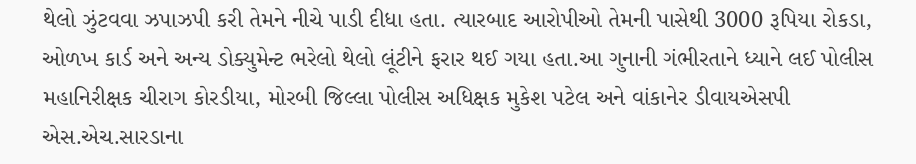થેલો ઝુંટવવા ઝપાઝપી કરી તેમને નીચે પાડી દીધા હતા. ત્યારબાદ આરોપીઓ તેમની પાસેથી 3000 રૂપિયા રોકડા, ઓળખ કાર્ડ અને અન્ય ડોક્યુમેન્ટ ભરેલો થેલો લૂંટીને ફરાર થઈ ગયા હતા.આ ગુનાની ગંભીરતાને ધ્યાને લઈ પોલીસ મહાનિરીક્ષક ચીરાગ કોરડીયા, મોરબી જિલ્લા પોલીસ અધિક્ષક મુકેશ પટેલ અને વાંકાનેર ડીવાયએસપી એસ.એચ.સારડાના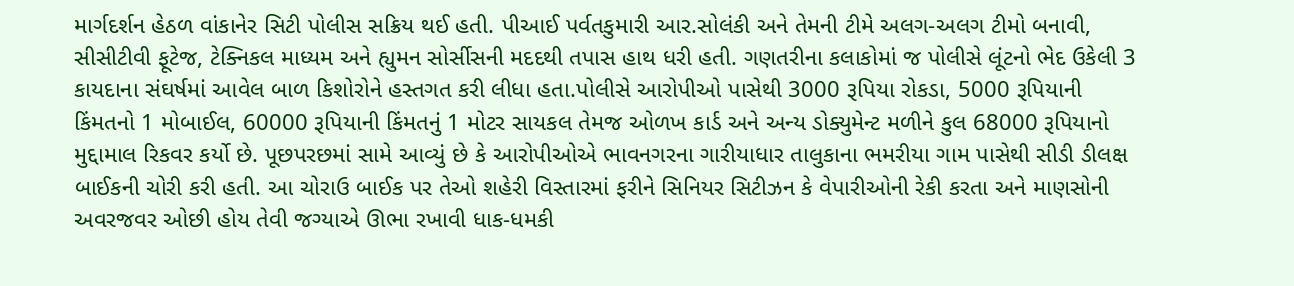માર્ગદર્શન હેઠળ વાંકાનેર સિટી પોલીસ સક્રિય થઈ હતી. પીઆઈ પર્વતકુમારી આર.સોલંકી અને તેમની ટીમે અલગ-અલગ ટીમો બનાવી, સીસીટીવી ફૂટેજ, ટેક્નિકલ માધ્યમ અને હ્યુમન સોર્સીસની મદદથી તપાસ હાથ ધરી હતી. ગણતરીના કલાકોમાં જ પોલીસે લૂંટનો ભેદ ઉકેલી 3 કાયદાના સંઘર્ષમાં આવેલ બાળ કિશોરોને હસ્તગત કરી લીધા હતા.પોલીસે આરોપીઓ પાસેથી 3000 રૂપિયા રોકડા, 5000 રૂપિયાની કિંમતનો 1 મોબાઈલ, 60000 રૂપિયાની કિંમતનું 1 મોટર સાયકલ તેમજ ઓળખ કાર્ડ અને અન્ય ડોક્યુમેન્ટ મળીને કુલ 68000 રૂપિયાનો મુદ્દામાલ રિકવર કર્યો છે. પૂછપરછમાં સામે આવ્યું છે કે આરોપીઓએ ભાવનગરના ગારીયાધાર તાલુકાના ભમરીયા ગામ પાસેથી સીડી ડીલક્ષ બાઈકની ચોરી કરી હતી. આ ચોરાઉ બાઈક પર તેઓ શહેરી વિસ્તારમાં ફરીને સિનિયર સિટીઝન કે વેપારીઓની રેકી કરતા અને માણસોની અવરજવર ઓછી હોય તેવી જગ્યાએ ઊભા રખાવી ધાક-ધમકી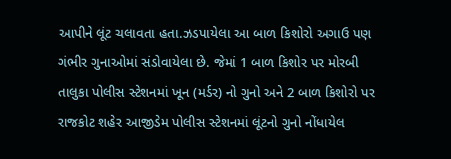આપીને લૂંટ ચલાવતા હતા.ઝડપાયેલા આ બાળ કિશોરો અગાઉ પણ ગંભીર ગુનાઓમાં સંડોવાયેલા છે. જેમાં 1 બાળ કિશોર પર મોરબી તાલુકા પોલીસ સ્ટેશનમાં ખૂન (મર્ડર) નો ગુનો અને 2 બાળ કિશોરો પર રાજકોટ શહેર આજીડેમ પોલીસ સ્ટેશનમાં લૂંટનો ગુનો નોંધાયેલ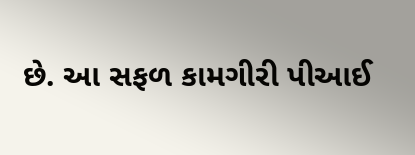છે. આ સફળ કામગીરી પીઆઈ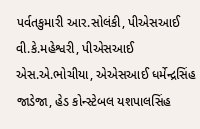પર્વતકુમારી આર.સોલંકી, પીએસઆઈ વી.કે.મહેશ્વરી, પીએસઆઈ એસ.એ.ભોચીયા, એએસઆઈ ધર્મેન્દ્રસિંહ જાડેજા, હેડ કોન્સ્ટેબલ યશપાલસિંહ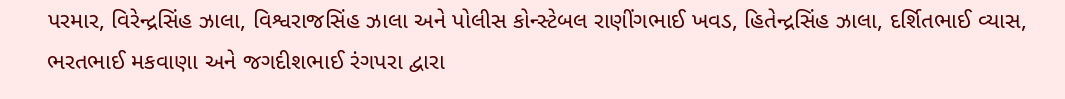પરમાર, વિરેન્દ્રસિંહ ઝાલા, વિશ્વરાજસિંહ ઝાલા અને પોલીસ કોન્સ્ટેબલ રાણીંગભાઈ ખવડ, હિતેન્દ્રસિંહ ઝાલા, દર્શિતભાઈ વ્યાસ, ભરતભાઈ મકવાણા અને જગદીશભાઈ રંગપરા દ્વારા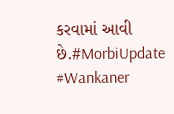કરવામાં આવી છે.#MorbiUpdate #Wankaner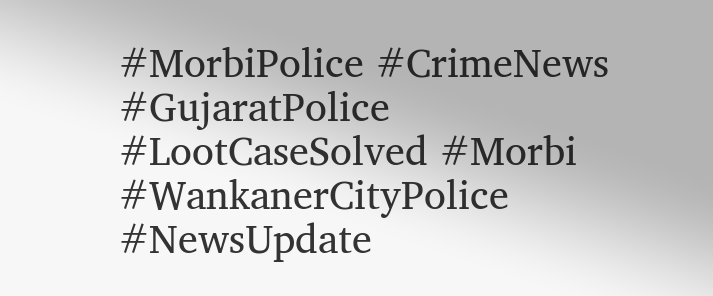#MorbiPolice #CrimeNews #GujaratPolice #LootCaseSolved #Morbi #WankanerCityPolice #NewsUpdate